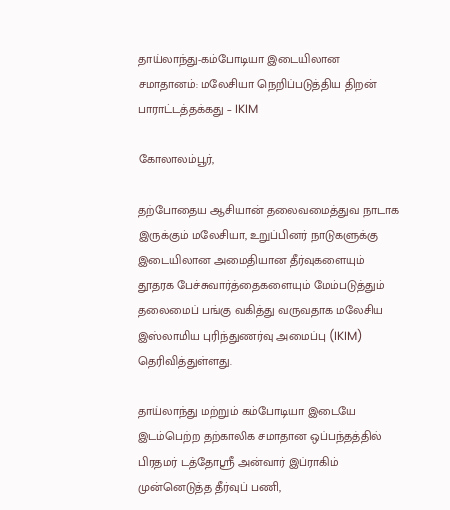தாய்லாந்து-கம்போடியா இடையிலான சமாதானம்: மலேசியா நெறிப்படுத்திய திறன் பாராட்டத்தக்கது – IKIM

கோலாலம்பூர்,

தற்போதைய ஆசியான் தலைவமைத்துவ நாடாக இருக்கும் மலேசியா, உறுப்பினர் நாடுகளுக்கு இடையிலான அமைதியான தீர்வுகளையும் தூதரக பேச்சுவார்த்தைகளையும் மேம்படுத்தும் தலைமைப் பங்கு வகித்து வருவதாக மலேசிய இஸ்லாமிய புரிந்துணர்வு அமைப்பு (IKIM) தெரிவித்துள்ளது.

தாய்லாந்து மற்றும் கம்போடியா இடையே இடம்பெற்ற தற்காலிக சமாதான ஒப்பந்தத்தில் பிரதமர் டத்தோஸ்ரீ அன்வார் இப்ராகிம் முன்னெடுத்த தீர்வுப் பணி,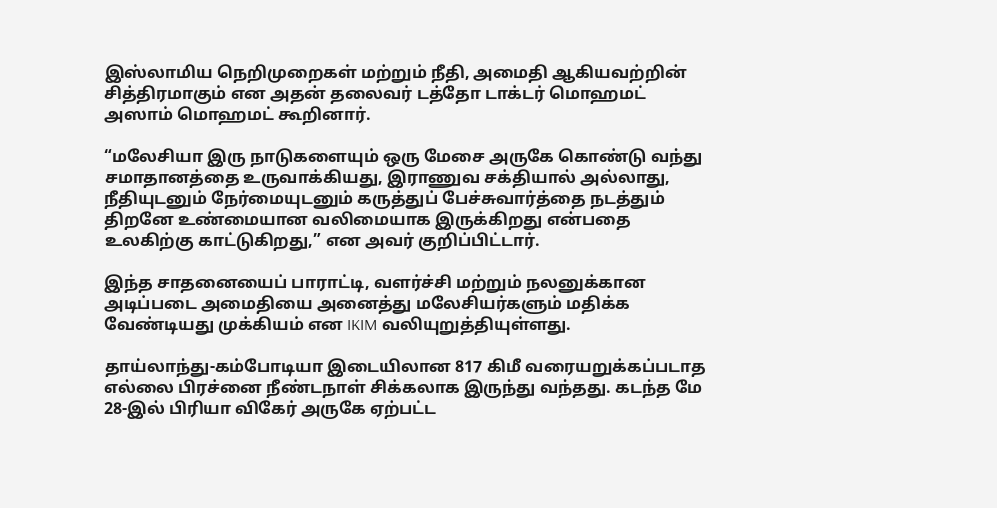இஸ்லாமிய நெறிமுறைகள் மற்றும் நீதி, அமைதி ஆகியவற்றின் சித்திரமாகும் என அதன் தலைவர் டத்தோ டாக்டர் மொஹமட் அஸாம் மொஹமட் கூறினார்.

“மலேசியா இரு நாடுகளையும் ஒரு மேசை அருகே கொண்டு வந்து சமாதானத்தை உருவாக்கியது, இராணுவ சக்தியால் அல்லாது, நீதியுடனும் நேர்மையுடனும் கருத்துப் பேச்சுவார்த்தை நடத்தும் திறனே உண்மையான வலிமையாக இருக்கிறது என்பதை உலகிற்கு காட்டுகிறது,” என அவர் குறிப்பிட்டார்.

இந்த சாதனையைப் பாராட்டி, வளர்ச்சி மற்றும் நலனுக்கான அடிப்படை அமைதியை அனைத்து மலேசியர்களும் மதிக்க வேண்டியது முக்கியம் என IKIM வலியுறுத்தியுள்ளது.

தாய்லாந்து-கம்போடியா இடையிலான 817 கிமீ வரையறுக்கப்படாத எல்லை பிரச்னை நீண்டநாள் சிக்கலாக இருந்து வந்தது. கடந்த மே 28-இல் பிரியா விகேர் அருகே ஏற்பட்ட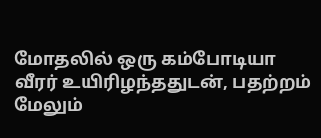மோதலில் ஒரு கம்போடியா வீரர் உயிரிழந்ததுடன், பதற்றம் மேலும்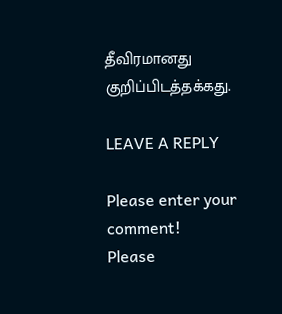தீவிரமானது குறிப்பிடத்தக்கது.

LEAVE A REPLY

Please enter your comment!
Please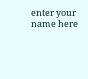enter your name here